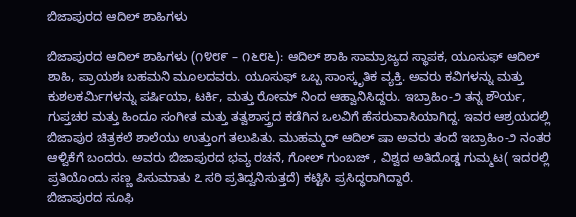ಬಿಜಾಪುರದ ಆದಿಲ್ ಶಾಹಿಗಳು

ಬಿಜಾಪುರದ ಆದಿಲ್ ಶಾಹಿಗಳು (೧೪೮೯ – ೧೬೮೬): ಆದಿಲ್ ಶಾಹಿ ಸಾಮ್ರಾಜ್ಯದ ಸ್ಥಾಪಕ, ಯೂಸುಫ್ ಆದಿಲ್ ಶಾಹಿ, ಪ್ರಾಯಶಃ ಬಹಮನಿ ಮೂಲದವರು. ಯೂಸುಫ್ ಒಬ್ಬ ಸಾಂಸ್ಕೃತಿಕ ವ್ಯಕ್ತಿ. ಅವರು ಕವಿಗಳನ್ನು ಮತ್ತು ಕುಶಲಕರ್ಮಿಗಳನ್ನು ಪರ್ಷಿಯಾ, ಟರ್ಕಿ, ಮತ್ತು ರೋಮ್ ನಿಂದ ಆಹ್ವಾನಿಸಿದ್ದರು. ಇಬ್ರಾಹಿಂ-೨ ತನ್ನ ಶೌರ್ಯ, ಗುಪ್ತಚರ ಮತ್ತು ಹಿಂದೂ ಸಂಗೀತ ಮತ್ತು ತತ್ವಶಾಸ್ತ್ರದ ಕಡೆಗಿನ ಒಲವಿಗೆ ಹೆಸರುವಾಸಿಯಾಗಿದ್ದ. ಇವರ ಆಶ್ರಯದಲ್ಲಿ ಬಿಜಾಪುರ ಚಿತ್ರಕಲೆ ಶಾಲೆಯು ಉತ್ತುಂಗ ತಲುಪಿತು. ಮುಹಮ್ಮದ್ ಆದಿಲ್ ಷಾ ಅವರು ತಂದೆ ಇಬ್ರಾಹಿಂ-೨ ನಂತರ ಆಳ್ವಿಕೆಗೆ ಬಂದರು. ಅವರು ಬಿಜಾಪುರದ ಭವ್ಯ ರಚನೆ, ಗೋಲ್ ಗುಂಬಜ್ , ವಿಶ್ವದ ಅತಿದೊಡ್ಡ ಗುಮ್ಮಟ( ಇದರಲ್ಲಿ ಪ್ರತಿಯೊಂದು ಸಣ್ಣ ಪಿಸುಮಾತು ೭ ಸರಿ ಪ್ರತಿದ್ವನಿಸುತ್ತದೆ) ಕಟ್ಟಿಸಿ ಪ್ರಸಿದ್ಧರಾಗಿದ್ದಾರೆ.
ಬಿಜಾಪುರದ ಸೂಫಿ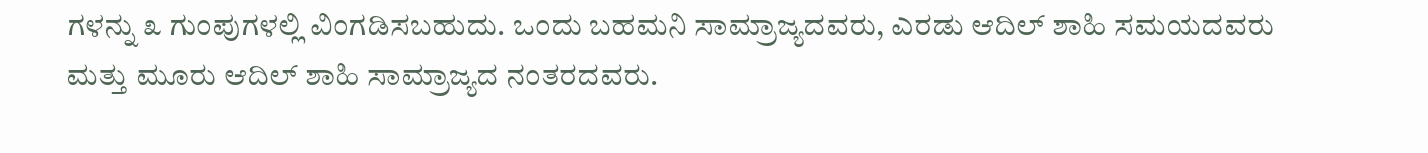ಗಳನ್ನು ೩ ಗುಂಪುಗಳಲ್ಲಿ ವಿಂಗಡಿಸಬಹುದು. ಒಂದು ಬಹಮನಿ ಸಾಮ್ರಾಜ್ಯದವರು, ಎರಡು ಆದಿಲ್ ಶಾಹಿ ಸಮಯದವರು ಮತ್ತು ಮೂರು ಆದಿಲ್ ಶಾಹಿ ಸಾಮ್ರಾಜ್ಯದ ನಂತರದವರು.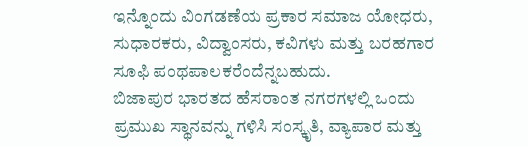ಇನ್ನೊಂದು ವಿಂಗಡಣೆಯ ಪ್ರಕಾರ ಸಮಾಜ ಯೋಧರು, ಸುಧಾರಕರು, ವಿದ್ವಾಂಸರು, ಕವಿಗಳು ಮತ್ತು ಬರಹಗಾರ ಸೂಫಿ ಪಂಥಪಾಲಕರೆಂದೆನ್ನಬಹುದು.
ಬಿಜಾಪುರ ಭಾರತದ ಹೆಸರಾಂತ ನಗರಗಳಲ್ಲಿ ಒಂದು ಪ್ರಮುಖ ಸ್ಥಾನವನ್ನು ಗಳಿಸಿ ಸಂಸ್ಕೃತಿ, ವ್ಯಾಪಾರ ಮತ್ತು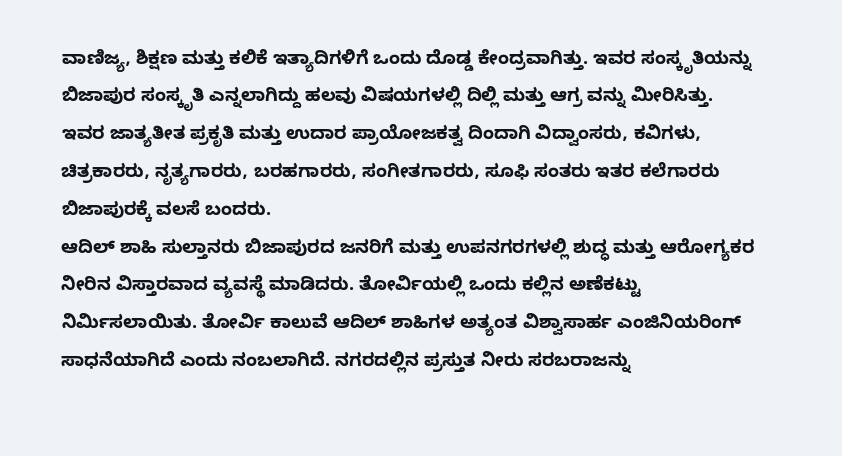ವಾಣಿಜ್ಯ, ಶಿಕ್ಷಣ ಮತ್ತು ಕಲಿಕೆ ಇತ್ಯಾದಿಗಳಿಗೆ ಒಂದು ದೊಡ್ಡ ಕೇಂದ್ರವಾಗಿತ್ತು. ಇವರ ಸಂಸ್ಕೃತಿಯನ್ನು ಬಿಜಾಪುರ ಸಂಸ್ಕೃತಿ ಎನ್ನಲಾಗಿದ್ದು ಹಲವು ವಿಷಯಗಳಲ್ಲಿ ದಿಲ್ಲಿ ಮತ್ತು ಆಗ್ರ ವನ್ನು ಮೀರಿಸಿತ್ತು. ಇವರ ಜಾತ್ಯತೀತ ಪ್ರಕೃತಿ ಮತ್ತು ಉದಾರ ಪ್ರಾಯೋಜಕತ್ವ ದಿಂದಾಗಿ ವಿದ್ವಾಂಸರು, ಕವಿಗಳು, ಚಿತ್ರಕಾರರು, ನೃತ್ಯಗಾರರು, ಬರಹಗಾರರು, ಸಂಗೀತಗಾರರು, ಸೂಫಿ ಸಂತರು ಇತರ ಕಲೆಗಾರರು ಬಿಜಾಪುರಕ್ಕೆ ವಲಸೆ ಬಂದರು.
ಆದಿಲ್ ಶಾಹಿ ಸುಲ್ತಾನರು ಬಿಜಾಪುರದ ಜನರಿಗೆ ಮತ್ತು ಉಪನಗರಗಳಲ್ಲಿ ಶುದ್ಧ ಮತ್ತು ಆರೋಗ್ಯಕರ ನೀರಿನ ವಿಸ್ತಾರವಾದ ವ್ಯವಸ್ಥೆ ಮಾಡಿದರು. ತೋರ್ವಿಯಲ್ಲಿ ಒಂದು ಕಲ್ಲಿನ ಅಣೆಕಟ್ಟು ನಿರ್ಮಿಸಲಾಯಿತು. ತೋರ್ವಿ ಕಾಲುವೆ ಆದಿಲ್ ಶಾಹಿಗಳ ಅತ್ಯಂತ ವಿಶ್ವಾಸಾರ್ಹ ಎಂಜಿನಿಯರಿಂಗ್ ಸಾಧನೆಯಾಗಿದೆ ಎಂದು ನಂಬಲಾಗಿದೆ. ನಗರದಲ್ಲಿನ ಪ್ರಸ್ತುತ ನೀರು ಸರಬರಾಜನ್ನು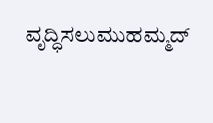ವೃದ್ಧಿಸಲುಮುಹಮ್ಮದ್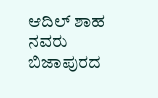ಆದಿಲ್ ಶಾಹ ನವರು ಬಿಜಾಪುರದ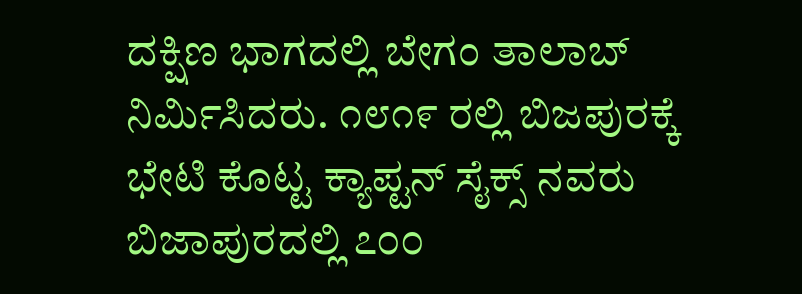ದಕ್ಷಿಣ ಭಾಗದಲ್ಲಿ ಬೇಗಂ ತಾಲಾಬ್ ನಿರ್ಮಿಸಿದರು. ೧೮೧೯ ರಲ್ಲಿ ಬಿಜಪುರಕ್ಕೆ ಭೇಟಿ ಕೊಟ್ಟ ಕ್ಯಾಪ್ಟನ್ ಸೈಕ್ಸ್ ನವರು ಬಿಜಾಪುರದಲ್ಲಿ ೭೦೦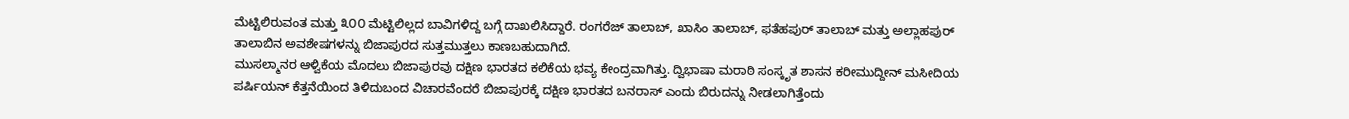ಮೆಟ್ಟಿಲಿರುವಂತ ಮತ್ತು ೩೦೦ ಮೆಟ್ಟಿಲಿಲ್ಲದ ಬಾವಿಗಳಿದ್ದ ಬಗ್ಗೆ ದಾಖಲಿಸಿದ್ದಾರೆ. ರಂಗರೆಜ್ ತಾಲಾಬ್, ಖಾಸಿಂ ತಾಲಾಬ್, ಫತೆಹಪುರ್ ತಾಲಾಬ್ ಮತ್ತು ಅಲ್ಲಾಹಪುರ್ ತಾಲಾಬಿನ ಅವಶೇಷಗಳನ್ನು ಬಿಜಾಪುರದ ಸುತ್ತಮುತ್ತಲು ಕಾಣಬಹುದಾಗಿದೆ.
ಮುಸಲ್ಮಾನರ ಆಳ್ವಿಕೆಯ ಮೊದಲು ಬಿಜಾಪುರವು ದಕ್ಷಿಣ ಭಾರತದ ಕಲಿಕೆಯ ಭವ್ಯ ಕೇಂದ್ರವಾಗಿತ್ತು. ದ್ವಿಭಾಷಾ ಮರಾಠಿ ಸಂಸ್ಕೃತ ಶಾಸನ ಕರೀಮುದ್ದೀನ್ ಮಸೀದಿಯ ಪರ್ಷಿಯನ್ ಕೆತ್ತನೆಯಿಂದ ತಿಳಿದುಬಂದ ವಿಚಾರವೆಂದರೆ ಬಿಜಾಪುರಕ್ಕೆ ದಕ್ಷಿಣ ಭಾರತದ ಬನರಾಸ್ ಎಂದು ಬಿರುದನ್ನು ನೀಡಲಾಗಿತ್ತೆಂದು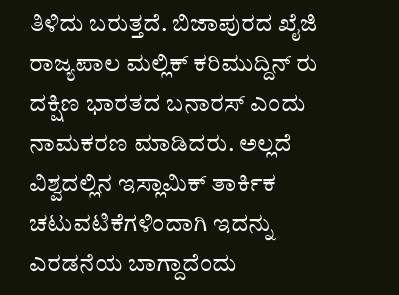ತಿಳಿದು ಬರುತ್ತದೆ. ಬಿಜಾಪುರದ ಖೈಜಿ ರಾಜ್ಯಪಾಲ ಮಲ್ಲಿಕ್ ಕರಿಮುದ್ದಿನ್ ರು ದಕ್ಷಿಣ ಭಾರತದ ಬನಾರಸ್ ಎಂದು ನಾಮಕರಣ ಮಾಡಿದರು. ಅಲ್ಲದೆ ವಿಶ್ವದಲ್ಲಿನ ಇಸ್ಲಾಮಿಕ್ ತಾರ್ಕಿಕ ಚಟುವಟಿಕೆಗಳಿಂದಾಗಿ ಇದನ್ನು ಎರಡನೆಯ ಬಾಗ್ದಾದೆಂದು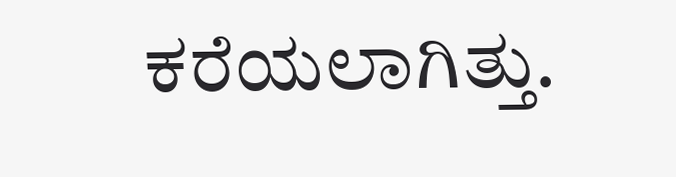ಕರೆಯಲಾಗಿತ್ತು.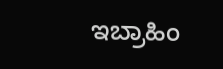ಇಬ್ರಾಹಿಂ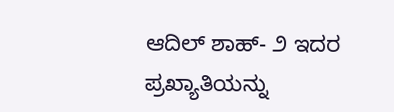ಆದಿಲ್ ಶಾಹ್- ೨ ಇದರ ಪ್ರಖ್ಯಾತಿಯನ್ನು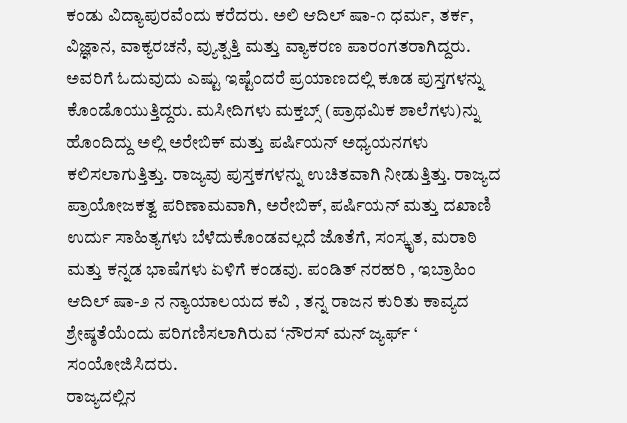ಕಂಡು ವಿದ್ಯಾಪುರವೆಂದು ಕರೆದರು. ಅಲಿ ಆದಿಲ್ ಷಾ-೧ ಧರ್ಮ, ತರ್ಕ, ವಿಜ್ಞಾನ, ವಾಕ್ಯರಚನೆ, ವ್ಯುತ್ಪತ್ತಿ ಮತ್ತು ವ್ಯಾಕರಣ ಪಾರಂಗತರಾಗಿದ್ದರು. ಅವರಿಗೆ ಓದುವುದು ಎಷ್ಟು ಇಷ್ಟೆಂದರೆ ಪ್ರಯಾಣದಲ್ಲಿ ಕೂಡ ಪುಸ್ತಗಳನ್ನು ಕೊಂಡೊಯುತ್ತಿದ್ದರು. ಮಸೀದಿಗಳು ಮಕ್ತಬ್ಸ್ (ಪ್ರಾಥಮಿಕ ಶಾಲೆಗಳು)ನ್ನು ಹೊಂದಿದ್ದು ಅಲ್ಲಿ ಅರೇಬಿಕ್ ಮತ್ತು ಪರ್ಷಿಯನ್ ಅಧ್ಯಯನಗಳು ಕಲಿಸಲಾಗುತ್ತಿತ್ತು. ರಾಜ್ಯವು ಪುಸ್ತಕಗಳನ್ನು ಉಚಿತವಾಗಿ ನೀಡುತ್ತಿತ್ತು. ರಾಜ್ಯದ ಪ್ರಾಯೋಜಕತ್ವ ಪರಿಣಾಮವಾಗಿ, ಅರೇಬಿಕ್, ಪರ್ಷಿಯನ್ ಮತ್ತು ದಖಾಣಿ ಉರ್ದು ಸಾಹಿತ್ಯಗಳು ಬೆಳೆದುಕೊಂಡವಲ್ಲದೆ ಜೊತೆಗೆ, ಸಂಸ್ಕೃತ, ಮರಾಠಿ ಮತ್ತು ಕನ್ನಡ ಭಾಷೆಗಳು ಏಳಿಗೆ ಕಂಡವು. ಪಂಡಿತ್ ನರಹರಿ , ಇಬ್ರಾಹಿಂ ಆದಿಲ್ ಷಾ-೨ ನ ನ್ಯಾಯಾಲಯದ ಕವಿ , ತನ್ನ ರಾಜನ ಕುರಿತು ಕಾವ್ಯದ ಶ್ರೇಷ್ಠತೆಯೆಂದು ಪರಿಗಣಿಸಲಾಗಿರುವ ‘ನೌರಸ್ ಮನ್ ಜ್ಯರ್ಫ್ ‘ ಸಂಯೋಜಿಸಿದರು.
ರಾಜ್ಯದಲ್ಲಿನ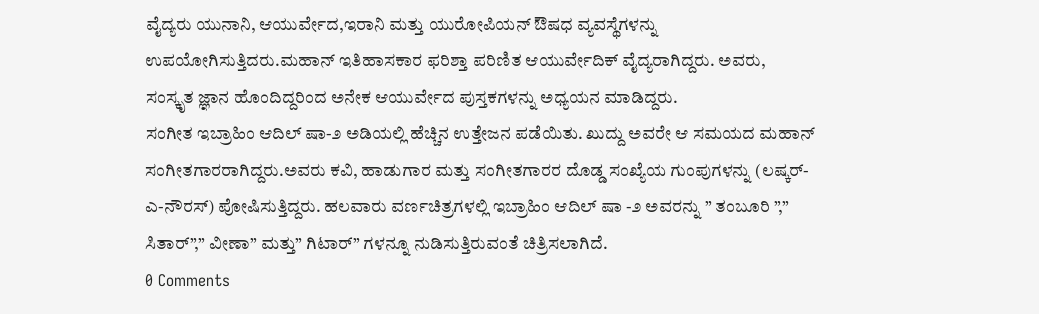ವೈದ್ಯರು ಯುನಾನಿ, ಆಯುರ್ವೇದ,ಇರಾನಿ ಮತ್ತು ಯುರೋಪಿಯನ್ ಔಷಧ ವ್ಯವಸ್ಥೆಗಳನ್ನು ಉಪಯೋಗಿಸುತ್ತಿದರು.ಮಹಾನ್ ಇತಿಹಾಸಕಾರ ಫರಿಶ್ತಾ ಪರಿಣಿತ ಆಯುರ್ವೇದಿಕ್ ವೈದ್ಯರಾಗಿದ್ದರು. ಅವರು, ಸಂಸ್ಕೃತ ಜ್ಞಾನ ಹೊಂದಿದ್ದರಿಂದ ಅನೇಕ ಆಯುರ್ವೇದ ಪುಸ್ತಕಗಳನ್ನು ಅಧ್ಯಯನ ಮಾಡಿದ್ದರು.
ಸಂಗೀತ ಇಬ್ರಾಹಿಂ ಆದಿಲ್ ಷಾ-೨ ಅಡಿಯಲ್ಲಿ ಹೆಚ್ಚಿನ ಉತ್ತೇಜನ ಪಡೆಯಿತು. ಖುದ್ದು ಅವರೇ ಆ ಸಮಯದ ಮಹಾನ್ ಸಂಗೀತಗಾರರಾಗಿದ್ದರು.ಅವರು ಕವಿ, ಹಾಡುಗಾರ ಮತ್ತು ಸಂಗೀತಗಾರರ ದೊಡ್ಡ ಸಂಖ್ಯೆಯ ಗುಂಪುಗಳನ್ನು (ಲಷ್ಕರ್-ಎ-ನೌರಸ್) ಪೋಷಿಸುತ್ತಿದ್ದರು. ಹಲವಾರು ವರ್ಣಚಿತ್ರಗಳಲ್ಲಿ ಇಬ್ರಾಹಿಂ ಆದಿಲ್ ಷಾ -೨ ಅವರನ್ನು ” ತಂಬೂರಿ ”,” ಸಿತಾರ್”,” ವೀಣಾ” ಮತ್ತು” ಗಿಟಾರ್” ಗಳನ್ನೂ ನುಡಿಸುತ್ತಿರುವಂತೆ ಚಿತ್ರಿಸಲಾಗಿದೆ.
0 Comments